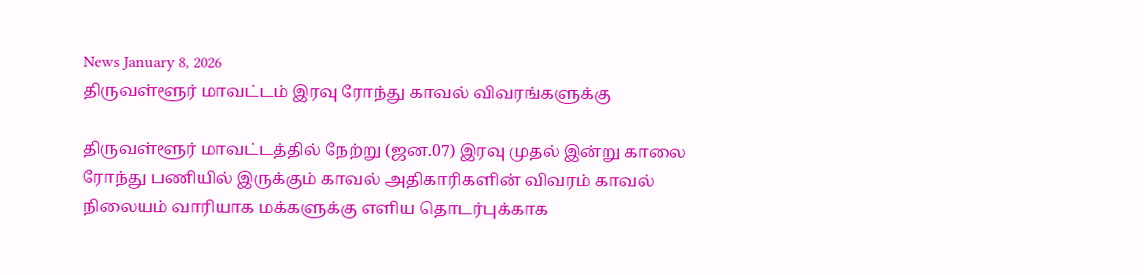News January 8, 2026
திருவள்ளூர் மாவட்டம் இரவு ரோந்து காவல் விவரங்களுக்கு

திருவள்ளூர் மாவட்டத்தில் நேற்று (ஜன.07) இரவு முதல் இன்று காலை ரோந்து பணியில் இருக்கும் காவல் அதிகாரிகளின் விவரம் காவல் நிலையம் வாரியாக மக்களுக்கு எளிய தொடர்புக்காக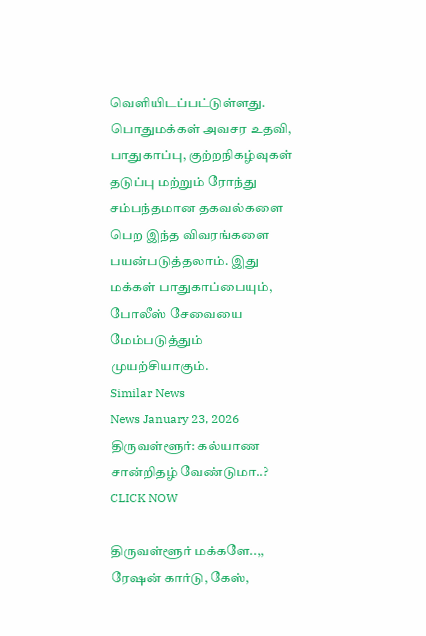வெளியிடப்பட்டுள்ளது.
பொதுமக்கள் அவசர உதவி, பாதுகாப்பு, குற்றநிகழ்வுகள் தடுப்பு மற்றும் ரோந்து சம்பந்தமான தகவல்களை பெற இந்த விவரங்களை பயன்படுத்தலாம். இது மக்கள் பாதுகாப்பையும், போலீஸ் சேவையை மேம்படுத்தும் முயற்சியாகும்.
Similar News
News January 23, 2026
திருவள்ளூர்: கல்யாண சான்றிதழ் வேண்டுமா..? CLICK NOW

திருவள்ளூர் மக்களே..,, ரேஷன் கார்டு, கேஸ்,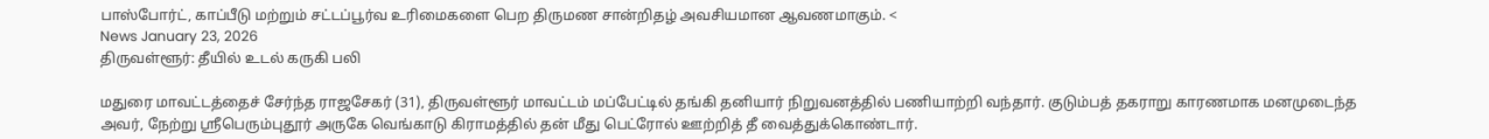பாஸ்போர்ட், காப்பீடு மற்றும் சட்டப்பூர்வ உரிமைகளை பெற திருமண சான்றிதழ் அவசியமான ஆவணமாகும். <
News January 23, 2026
திருவள்ளூர்: தீயில் உடல் கருகி பலி

மதுரை மாவட்டத்தைச் சேர்ந்த ராஜசேகர் (31), திருவள்ளூர் மாவட்டம் மப்பேட்டில் தங்கி தனியார் நிறுவனத்தில் பணியாற்றி வந்தார். குடும்பத் தகராறு காரணமாக மனமுடைந்த அவர், நேற்று ஸ்ரீபெரும்புதூர் அருகே வெங்காடு கிராமத்தில் தன் மீது பெட்ரோல் ஊற்றித் தீ வைத்துக்கொண்டார்.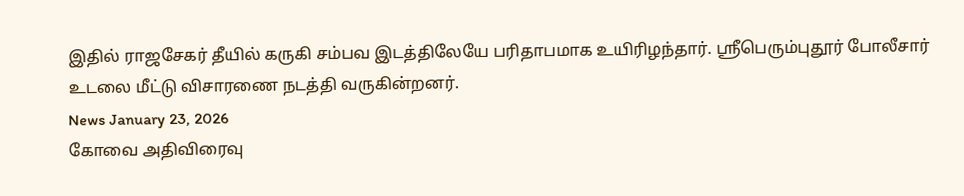இதில் ராஜசேகர் தீயில் கருகி சம்பவ இடத்திலேயே பரிதாபமாக உயிரிழந்தார். ஸ்ரீபெரும்புதூர் போலீசார் உடலை மீட்டு விசாரணை நடத்தி வருகின்றனர்.
News January 23, 2026
கோவை அதிவிரைவு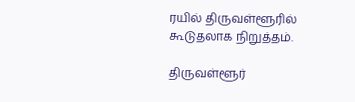ரயில் திருவள்ளூரில் கூடுதலாக நிறுத்தம்.

திருவள்ளூர்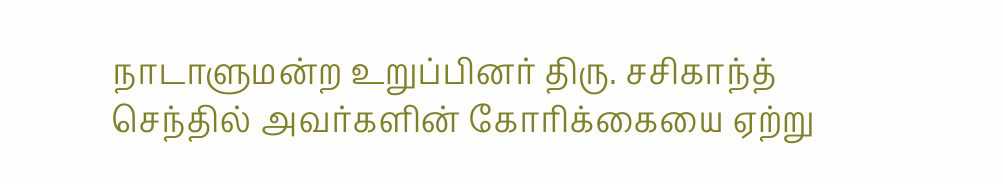நாடாளுமன்ற உறுப்பினர் திரு. சசிகாந்த் செந்தில் அவர்களின் கோரிக்கையை ஏற்று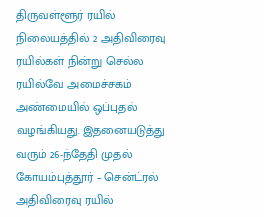திருவள்ளூர் ரயில் நிலையத்தில் 2 அதிவிரைவு ரயில்கள் நின்று செல்ல ரயில்வே அமைச்சகம் அண்மையில் ஒப்புதல் வழங்கியது. இதனையடுத்து வரும் 26-ந்தேதி முதல் கோயம்புத்தூர் – சென்ட்ரல் அதிவிரைவு ரயில்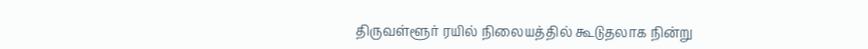திருவள்ளூர் ரயில் நிலையத்தில் கூடுதலாக நின்று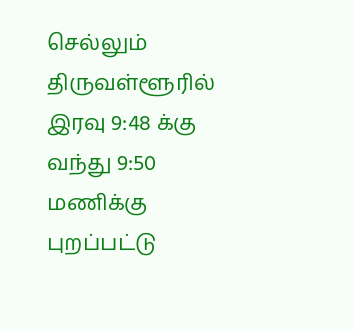செல்லும் திருவள்ளூரில் இரவு 9:48 க்கு வந்து 9:50 மணிக்கு புறப்பட்டு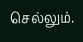செல்லும்.